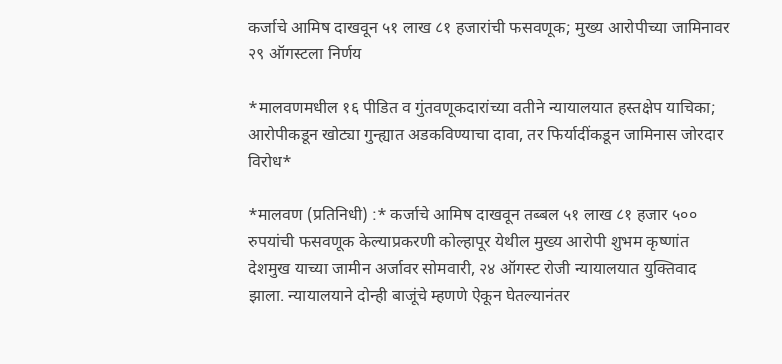कर्जाचे आमिष दाखवून ५१ लाख ८१ हजारांची फसवणूक; मुख्य आरोपीच्या जामिनावर २९ ऑगस्टला निर्णय

*मालवणमधील १६ पीडित व गुंतवणूकदारांच्या वतीने न्यायालयात हस्तक्षेप याचिका; आरोपीकडून खोट्या गुन्ह्यात अडकविण्याचा दावा, तर फिर्यादींकडून जामिनास जोरदार विरोध*

*मालवण (प्रतिनिधी) :* कर्जाचे आमिष दाखवून तब्बल ५१ लाख ८१ हजार ५०० रुपयांची फसवणूक केल्याप्रकरणी कोल्हापूर येथील मुख्य आरोपी शुभम कृष्णांत देशमुख याच्या जामीन अर्जावर सोमवारी, २४ ऑगस्ट रोजी न्यायालयात युक्तिवाद झाला. न्यायालयाने दोन्ही बाजूंचे म्हणणे ऐकून घेतल्यानंतर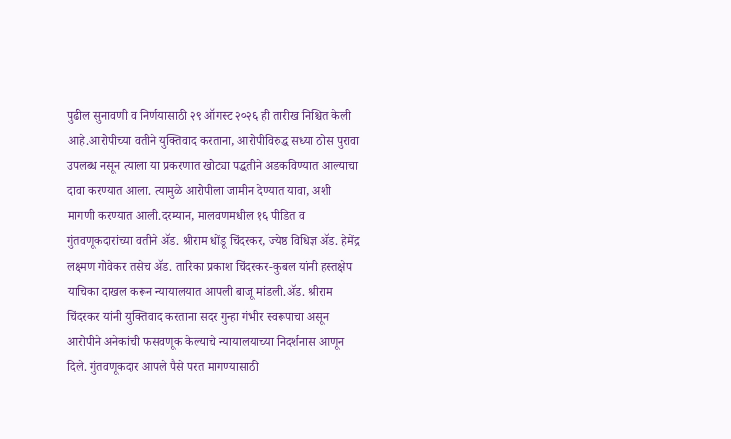पुढील सुनावणी व निर्णयासाठी २९ ऑगस्ट २०२६ ही तारीख निश्चित केली आहे.आरोपीच्या वतीने युक्तिवाद करताना, आरोपीविरुद्ध सध्या ठोस पुरावा उपलब्ध नसून त्याला या प्रकरणात खोट्या पद्धतीने अडकविण्यात आल्याचा दावा करण्यात आला. त्यामुळे आरोपीला जामीन देण्यात यावा, अशी मागणी करण्यात आली.दरम्यान, मालवणमधील १६ पीडित व गुंतवणूकदारांच्या वतीने ॲड. श्रीराम धोंडू चिंदरकर, ज्येष्ठ विधिज्ञ ॲड. हेमेंद्र लक्ष्मण गोवेकर तसेच ॲड. तारिका प्रकाश चिंदरकर-कुबल यांनी हस्तक्षेप याचिका दाखल करून न्यायालयात आपली बाजू मांडली.ॲड. श्रीराम चिंदरकर यांनी युक्तिवाद करताना सदर गुन्हा गंभीर स्वरूपाचा असून आरोपीने अनेकांची फसवणूक केल्याचे न्यायालयाच्या निदर्शनास आणून दिले. गुंतवणूकदार आपले पैसे परत मागण्यासाठी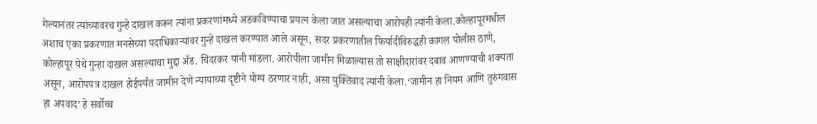गेल्यानंतर त्यांच्यावरच गुन्हे दाखल करून त्यांना प्रकरणांमध्ये अडकविण्याचा प्रयत्न केला जात असल्याचा आरोपही त्यांनी केला.कोल्हापूरमधील अशाच एका प्रकरणात मनसेच्या पदाधिकाऱ्यांवर गुन्हे दाखल करण्यात आले असून, सदर प्रकरणातील फिर्यादीविरुद्धही कागल पोलीस ठाणे, कोल्हापूर येथे गुन्हा दाखल असल्याचा मुद्दा ॲड. चिंदरकर यांनी मांडला. आरोपीला जामीन मिळाल्यास तो साक्षीदारांवर दबाव आणण्याची शक्यता असून, आरोपपत्र दाखल होईपर्यंत जामीन देणे न्यायाच्या दृष्टीने योग्य ठरणार नाही, असा युक्तिवाद त्यांनी केला.‘जामीन हा नियम आणि तुरुंगवास हा अपवाद’ हे सर्वोच्च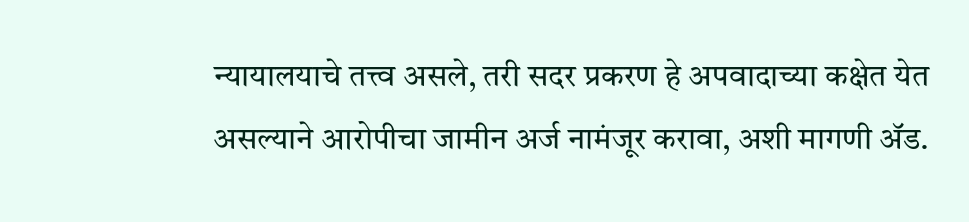न्यायालयाचे तत्त्व असले, तरी सदर प्रकरण हे अपवादाच्या कक्षेत येत असल्याने आरोपीचा जामीन अर्ज नामंजूर करावा, अशी मागणी ॲड.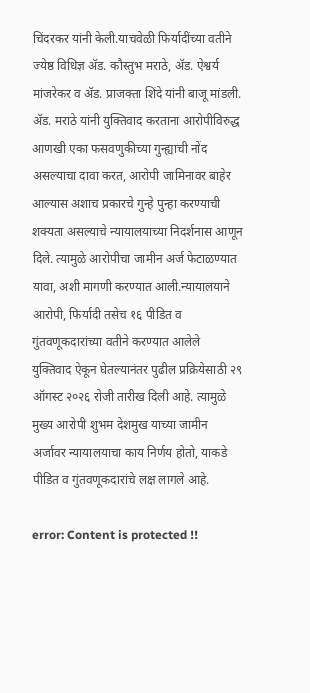चिंदरकर यांनी केली.याचवेळी फिर्यादींच्या वतीने ज्येष्ठ विधिज्ञ ॲड. कौस्तुभ मराठे, ॲड. ऐश्वर्य मांजरेकर व ॲड. प्राजक्ता शिंदे यांनी बाजू मांडली. ॲड. मराठे यांनी युक्तिवाद करताना आरोपीविरुद्ध आणखी एका फसवणुकीच्या गुन्ह्याची नोंद असल्याचा दावा करत, आरोपी जामिनावर बाहेर आल्यास अशाच प्रकारचे गुन्हे पुन्हा करण्याची शक्यता असल्याचे न्यायालयाच्या निदर्शनास आणून दिले. त्यामुळे आरोपीचा जामीन अर्ज फेटाळण्यात यावा, अशी मागणी करण्यात आली.न्यायालयाने आरोपी, फिर्यादी तसेच १६ पीडित व गुंतवणूकदारांच्या वतीने करण्यात आलेले युक्तिवाद ऐकून घेतल्यानंतर पुढील प्रक्रियेसाठी २९ ऑगस्ट २०२६ रोजी तारीख दिली आहे. त्यामुळे मुख्य आरोपी शुभम देशमुख याच्या जामीन अर्जावर न्यायालयाचा काय निर्णय होतो, याकडे पीडित व गुंतवणूकदारांचे लक्ष लागले आहे.

error: Content is protected !!